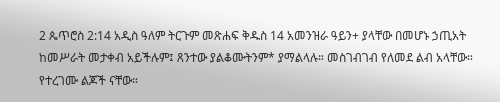2 ጴጥሮስ 2:14 አዲስ ዓለም ትርጉም መጽሐፍ ቅዱስ 14 አመንዝራ ዓይን+ ያላቸው በመሆኑ ኃጢአት ከመሥራት መታቀብ አይችሉም፤ ጸንተው ያልቆሙትንም* ያማልላሉ። መስገብገብ የለመደ ልብ አላቸው። የተረገሙ ልጆች ናቸው።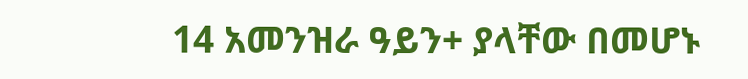14 አመንዝራ ዓይን+ ያላቸው በመሆኑ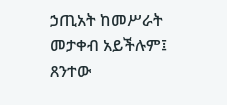ኃጢአት ከመሥራት መታቀብ አይችሉም፤ ጸንተው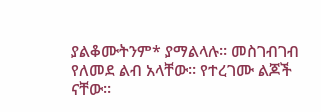ያልቆሙትንም* ያማልላሉ። መስገብገብ የለመደ ልብ አላቸው። የተረገሙ ልጆች ናቸው።